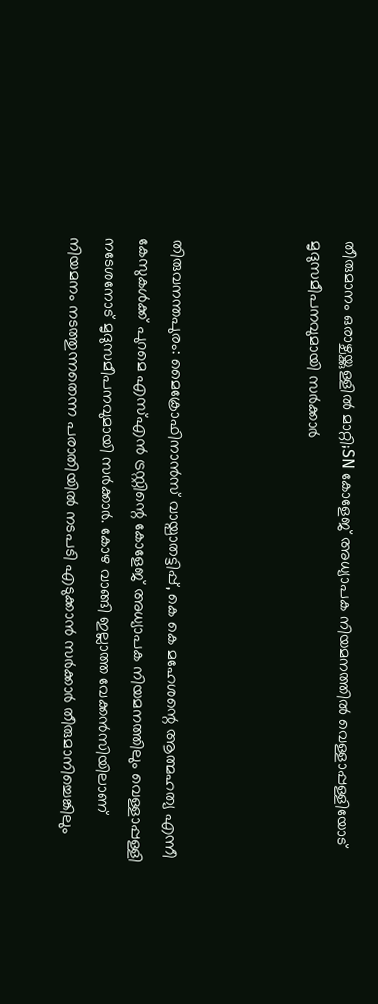തീരുമാനം ഒരാഴ്ചയ്ക്കുള്ളില്‍ മാറ്റി;SN കോളേജ് അധ്യാപക നിയമനത്തില്‍ വെള്ളാപ്പള്ളിയോട് മൃദുസമീപനവുമായി സര്‍ക്കാർ



തിരുവനന്തപുരം: മൈക്രോഫിനാന്‍സ് വായ്പാതട്ടിപ്പ്, കെ കെ മഹേശന്റെ ആത്മഹത്യ എന്നീ കേസുകള്‍ക്ക് പുറമെ എസ്എന്‍ ട്രസ്റ്റിന്റെ കോളേജ് അധ്യാപക നിയമനത്തിലും വെള്ളാപ്പള്ളി നടേശനോട് മൃദുസമീപനവുമായി സര്‍ക്കാര്‍. കോഴ വാങ്ങി ഇല്ലാത്ത വേക്കന്‍സിയിലാണ് നിയമനം നടത്തുന്നതെന്ന പരാതിയില്‍ നടപടി എടുക്കാന്‍ സര്‍ക്കാര്‍ തീരുമാനിച്ചെങ്കിലും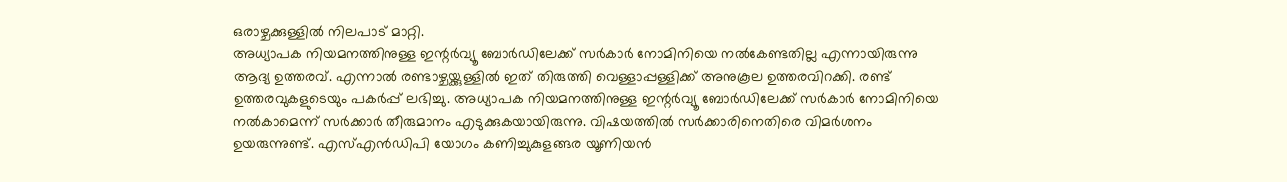ഒരാഴ്ചക്കുള്ളില്‍ നിലപാട് മാറ്റി.
അധ്യാപക നിയമനത്തിനുള്ള ഇന്റര്‍വ്യൂ ബോര്‍ഡിലേക്ക് സര്‍കാര്‍ നോമിനിയെ നല്‍കേണ്ടതില്ല എന്നായിരുന്നു ആദ്യ ഉത്തരവ്. എന്നാല്‍ രണ്ടാഴ്ചയ്ക്കുള്ളില്‍ ഇത് തിരുത്തി വെള്ളാപ്പള്ളിക്ക് അനുകൂല ഉത്തരവിറക്കി. രണ്ട് ഉത്തരവുകളുടെയും പകര്‍പ്പ് ലഭിച്ചു. അധ്യാപക നിയമനത്തിനുള്ള ഇന്റര്‍വ്യൂ ബോര്‍ഡിലേക്ക് സര്‍കാര്‍ നോമിനിയെ നല്‍കാമെന്ന് സര്‍ക്കാര്‍ തീരുമാനം എടുക്കുകയായിരുന്നു. വിഷയത്തില്‍ സര്‍ക്കാരിനെതിരെ വിമർശനം ഉയരുന്നുണ്ട്. എസ്എന്‍ഡിപി യോഗം കണിച്ചുകുളങ്ങര യൂണിയന്‍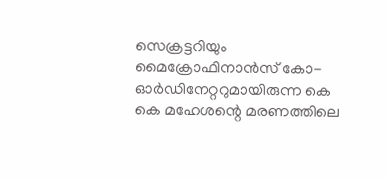സെക്രട്ടറിയും മൈക്രോഫിനാന്‍സ് കോ-ഓര്‍ഡിനേറ്ററുമായിരുന്ന കെ കെ മഹേശന്റെ മരണത്തിലെ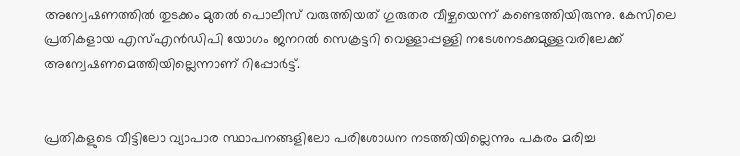അന്വേഷണത്തില്‍ തുടക്കം മുതല്‍ പൊലീസ് വരുത്തിയത് ഗുരുതര വീഴ്ചയെന്ന് കണ്ടെത്തിയിരുന്നു. കേസിലെ പ്രതികളായ എസ്എന്‍ഡിപി യോഗം ജനറല്‍ സെക്രട്ടറി വെള്ളാപ്പള്ളി നടേശനടക്കമുള്ളവരിലേക്ക് അന്വേഷണമെത്തിയില്ലെന്നാണ് റിപ്പോർട്ട്.


പ്രതികളുടെ വീട്ടിലോ വ്യാപാര സ്ഥാപനങ്ങളിലോ പരിശോധന നടത്തിയില്ലെന്നും പകരം മരിച്ച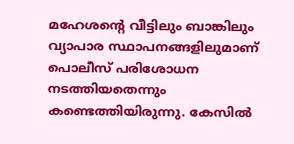മഹേശന്റെ വീട്ടിലും ബാങ്കിലും വ്യാപാര സ്ഥാപനങ്ങളിലുമാണ് പൊലീസ് പരിശോധന നടത്തിയതെന്നും കണ്ടെത്തിയിരുന്നു. കേസിൽ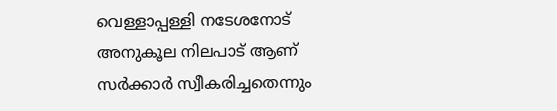വെള്ളാപ്പള്ളി നടേശനോട് അനുകൂല നിലപാട് ആണ് സർക്കാർ സ്വീകരിച്ചതെന്നും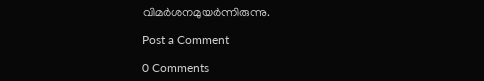വിമർശനമുയർന്നിരുന്നു.

Post a Comment

0 Comments